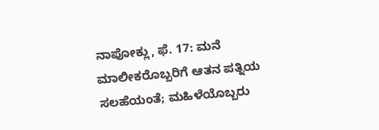ನಾಪೋಕ್ಲು, ಫೆ. 17: ಮನೆ ಮಾಲೀಕರೊಬ್ಬರಿಗೆ ಆತನ ಪತ್ನಿಯ ಸಲಹೆಯಂತೆ; ಮಹಿಳೆಯೊಬ್ಬರು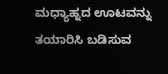ಮಧ್ಯಾಹ್ನದ ಊಟವನ್ನು ತಯಾರಿಸಿ ಬಡಿಸುವ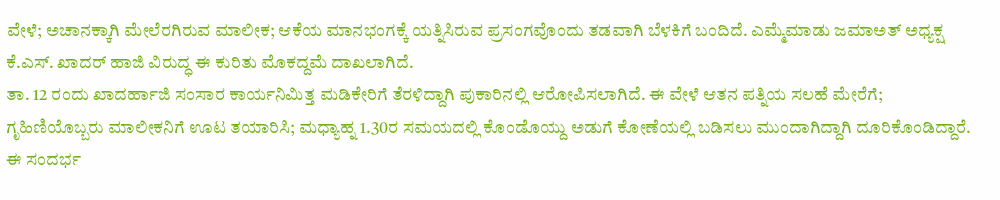ವೇಳೆ; ಅಚಾನಕ್ಕಾಗಿ ಮೇಲೆರಗಿರುವ ಮಾಲೀಕ; ಆಕೆಯ ಮಾನಭಂಗಕ್ಕೆ ಯತ್ನಿಸಿರುವ ಪ್ರಸಂಗವೊಂದು ತಡವಾಗಿ ಬೆಳಕಿಗೆ ಬಂದಿದೆ. ಎಮ್ಮೆಮಾಡು ಜಮಾಅತ್ ಅಧ್ಯಕ್ಷ ಕೆ.ಎಸ್. ಖಾದರ್ ಹಾಜಿ ವಿರುದ್ಧ ಈ ಕುರಿತು ಮೊಕದ್ದಮೆ ದಾಖಲಾಗಿದೆ.
ತಾ. 12 ರಂದು ಖಾದರ್ಹಾಜಿ ಸಂಸಾರ ಕಾರ್ಯನಿಮಿತ್ತ ಮಡಿಕೇರಿಗೆ ತೆರಳಿದ್ದಾಗಿ ಪುಕಾರಿನಲ್ಲಿ ಆರೋಪಿಸಲಾಗಿದೆ. ಈ ವೇಳೆ ಆತನ ಪತ್ನಿಯ ಸಲಹೆ ಮೇರೆಗೆ; ಗೃಹಿಣಿಯೊಬ್ಬರು ಮಾಲೀಕನಿಗೆ ಊಟ ತಯಾರಿಸಿ; ಮಧ್ಯಾಹ್ನ 1.30ರ ಸಮಯದಲ್ಲಿ ಕೊಂಡೊಯ್ದು ಅಡುಗೆ ಕೋಣೆಯಲ್ಲಿ ಬಡಿಸಲು ಮುಂದಾಗಿದ್ದಾಗಿ ದೂರಿಕೊಂಡಿದ್ದಾರೆ.
ಈ ಸಂದರ್ಭ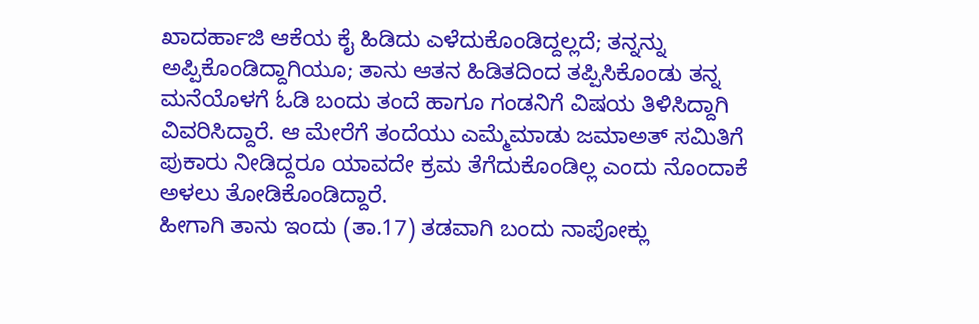ಖಾದರ್ಹಾಜಿ ಆಕೆಯ ಕೈ ಹಿಡಿದು ಎಳೆದುಕೊಂಡಿದ್ದಲ್ಲದೆ; ತನ್ನನ್ನು ಅಪ್ಪಿಕೊಂಡಿದ್ದಾಗಿಯೂ; ತಾನು ಆತನ ಹಿಡಿತದಿಂದ ತಪ್ಪಿಸಿಕೊಂಡು ತನ್ನ ಮನೆಯೊಳಗೆ ಓಡಿ ಬಂದು ತಂದೆ ಹಾಗೂ ಗಂಡನಿಗೆ ವಿಷಯ ತಿಳಿಸಿದ್ದಾಗಿ ವಿವರಿಸಿದ್ದಾರೆ. ಆ ಮೇರೆಗೆ ತಂದೆಯು ಎಮ್ಮೆಮಾಡು ಜಮಾಅತ್ ಸಮಿತಿಗೆ ಪುಕಾರು ನೀಡಿದ್ದರೂ ಯಾವದೇ ಕ್ರಮ ತೆಗೆದುಕೊಂಡಿಲ್ಲ ಎಂದು ನೊಂದಾಕೆ ಅಳಲು ತೋಡಿಕೊಂಡಿದ್ದಾರೆ.
ಹೀಗಾಗಿ ತಾನು ಇಂದು (ತಾ.17) ತಡವಾಗಿ ಬಂದು ನಾಪೋಕ್ಲು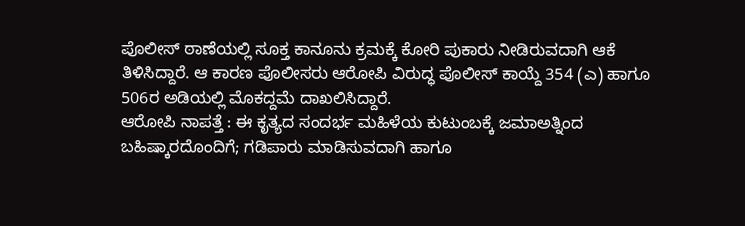ಪೊಲೀಸ್ ಠಾಣೆಯಲ್ಲಿ ಸೂಕ್ತ ಕಾನೂನು ಕ್ರಮಕ್ಕೆ ಕೋರಿ ಪುಕಾರು ನೀಡಿರುವದಾಗಿ ಆಕೆ ತಿಳಿಸಿದ್ದಾರೆ. ಆ ಕಾರಣ ಪೊಲೀಸರು ಆರೋಪಿ ವಿರುದ್ಧ ಪೊಲೀಸ್ ಕಾಯ್ದೆ 354 (ಎ) ಹಾಗೂ 506ರ ಅಡಿಯಲ್ಲಿ ಮೊಕದ್ದಮೆ ದಾಖಲಿಸಿದ್ದಾರೆ.
ಆರೋಪಿ ನಾಪತ್ತೆ : ಈ ಕೃತ್ಯದ ಸಂದರ್ಭ ಮಹಿಳೆಯ ಕುಟುಂಬಕ್ಕೆ ಜಮಾಅತ್ನಿಂದ ಬಹಿಷ್ಕಾರದೊಂದಿಗೆ; ಗಡಿಪಾರು ಮಾಡಿಸುವದಾಗಿ ಹಾಗೂ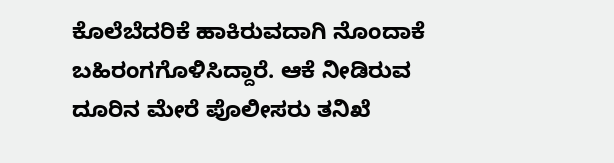ಕೊಲೆಬೆದರಿಕೆ ಹಾಕಿರುವದಾಗಿ ನೊಂದಾಕೆ ಬಹಿರಂಗಗೊಳಿಸಿದ್ದಾರೆ. ಆಕೆ ನೀಡಿರುವ ದೂರಿನ ಮೇರೆ ಪೊಲೀಸರು ತನಿಖೆ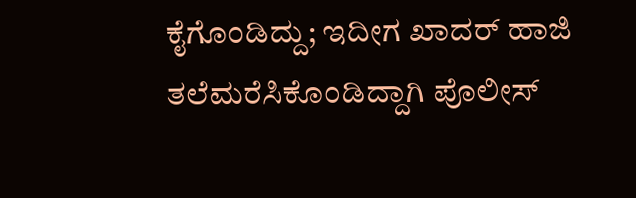ಕೈಗೊಂಡಿದ್ದು; ಇದೀಗ ಖಾದರ್ ಹಾಜಿ ತಲೆಮರೆಸಿಕೊಂಡಿದ್ದಾಗಿ ಪೊಲೀಸ್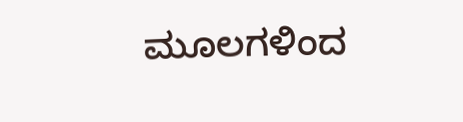ಮೂಲಗಳಿಂದ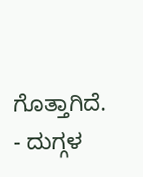ಗೊತ್ತಾಗಿದೆ.
- ದುಗ್ಗಳ